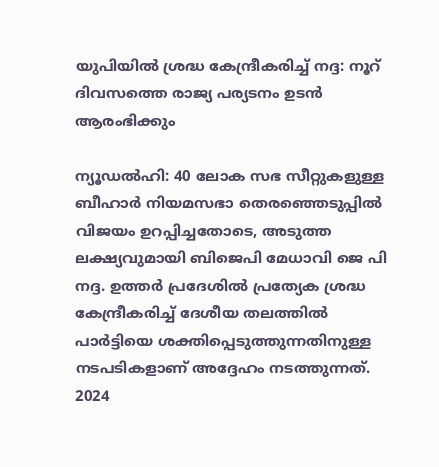യുപിയില്‍ ശ്രദ്ധ കേന്ദ്രീകരിച്ച് നദ്ദ: നൂറ് ദിവസത്തെ രാജ്യ പര്യടനം ഉടന്‍ ആരംഭിക്കും

ന്യൂഡല്‍ഹി: 40 ലോക സഭ സീറ്റുകളുള്ള ബീഹാര്‍ നിയമസഭാ തെരഞ്ഞെടുപ്പില്‍ വിജയം ഉറപ്പിച്ചതോടെ, അടുത്ത ലക്ഷ്യവുമായി ബിജെപി മേധാവി ജെ പി നദ്ദ. ഉത്തര്‍ പ്രദേശില്‍ പ്രത്യേക ശ്രദ്ധ കേന്ദ്രീകരിച്ച് ദേശീയ തലത്തില്‍ പാര്‍ട്ടിയെ ശക്തിപ്പെടുത്തുന്നതിനുള്ള നടപടികളാണ് അദ്ദേഹം നടത്തുന്നത്. 2024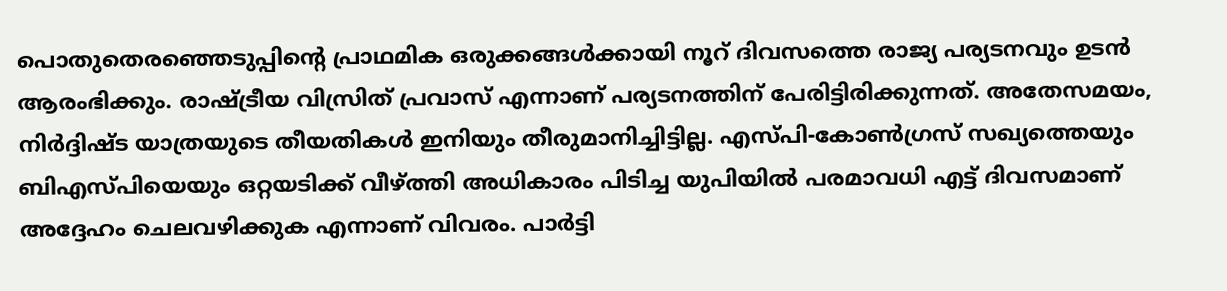പൊതുതെരഞ്ഞെടുപ്പിന്റെ പ്രാഥമിക ഒരുക്കങ്ങള്‍ക്കായി നൂറ് ദിവസത്തെ രാജ്യ പര്യടനവും ഉടന്‍ ആരംഭിക്കും. രാഷ്ട്രീയ വിസ്രിത് പ്രവാസ് എന്നാണ് പര്യടനത്തിന് പേരിട്ടിരിക്കുന്നത്. അതേസമയം, നിര്‍ദ്ദിഷ്ട യാത്രയുടെ തീയതികള്‍ ഇനിയും തീരുമാനിച്ചിട്ടില്ല. എസ്പി-കോണ്‍ഗ്രസ് സഖ്യത്തെയും ബിഎസ്പിയെയും ഒറ്റയടിക്ക് വീഴ്ത്തി അധികാരം പിടിച്ച യുപിയില്‍ പരമാവധി എട്ട് ദിവസമാണ് അദ്ദേഹം ചെലവഴിക്കുക എന്നാണ് വിവരം. പാര്‍ട്ടി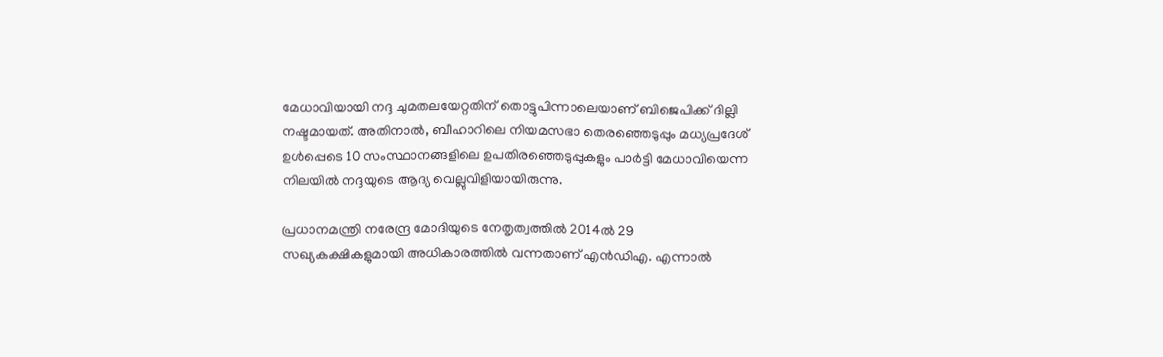മേധാവിയായി നദ്ദ ചുമതലയേറ്റതിന് തൊട്ടുപിന്നാലെയാണ് ബിജെപിക്ക് ദില്ലി നഷ്ടമായത്. അതിനാല്‍, ബീഹാറിലെ നിയമസഭാ തെരഞ്ഞെടുപ്പും മധ്യപ്രദേശ് ഉള്‍പ്പെടെ 10 സംസ്ഥാനങ്ങളിലെ ഉപതിരഞ്ഞെടുപ്പുകളും പാര്‍ട്ടി മേധാവിയെന്ന നിലയില്‍ നദ്ദയുടെ ആദ്യ വെല്ലുവിളിയായിരുന്നു.

പ്രധാനമന്ത്രി നരേന്ദ്ര മോദിയുടെ നേതൃത്വത്തില്‍ 2014ല്‍ 29 സഖ്യകക്ഷികളുമായി അധികാരത്തില്‍ വന്നതാണ് എന്‍ഡിഎ. എന്നാല്‍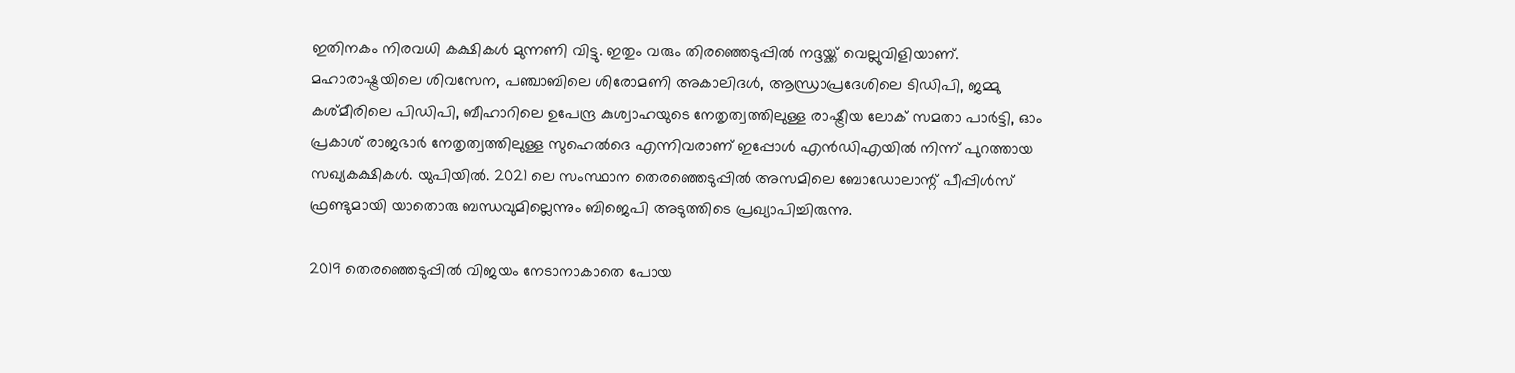ഇതിനകം നിരവധി കക്ഷികള്‍ മുന്നണി വിട്ടു. ഇതും വരും തിരഞ്ഞെടുപ്പില്‍ നദ്ദയ്ക്ക് വെല്ലുവിളിയാണ്. മഹാരാഷ്ട്രയിലെ ശിവസേന, പഞ്ചാബിലെ ശിരോമണി അകാലിദള്‍, ആന്ധ്രാപ്രദേശിലെ ടിഡിപി, ജമ്മു കശ്മീരിലെ പിഡിപി, ബീഹാറിലെ ഉപേന്ദ്ര കുശ്വാഹയുടെ നേതൃത്വത്തിലുള്ള രാഷ്ട്രീയ ലോക് സമതാ പാര്‍ട്ടി, ഓം പ്രകാശ് രാജഭാര്‍ നേതൃത്വത്തിലുള്ള സുഹെല്‍ദെ എന്നിവരാണ് ഇപ്പോള്‍ എന്‍ഡിഎയില്‍ നിന്ന് പുറത്തായ സഖ്യകക്ഷികള്‍. യുപിയില്‍. 2021 ലെ സംസ്ഥാന തെരഞ്ഞെടുപ്പില്‍ അസമിലെ ബോഡോലാന്റ് പീപ്പിള്‍സ് ഫ്രണ്ടുമായി യാതൊരു ബന്ധവുമില്ലെന്നും ബിജെപി അടുത്തിടെ പ്രഖ്യാപിച്ചിരുന്നു.

2019 തെരഞ്ഞെടുപ്പില്‍ വിജയം നേടാനാകാതെ പോയ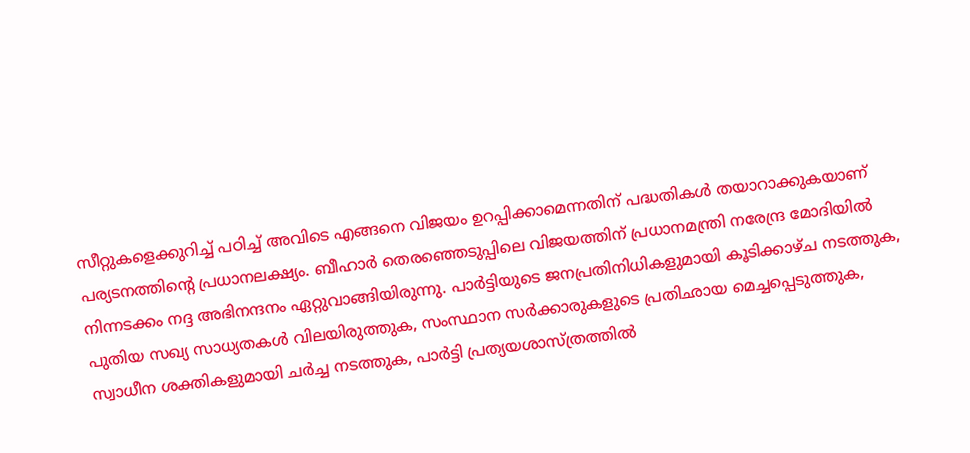സീറ്റുകളെക്കുറിച്ച് പഠിച്ച് അവിടെ എങ്ങനെ വിജയം ഉറപ്പിക്കാമെന്നതിന് പദ്ധതികള്‍ തയാറാക്കുകയാണ് പര്യടനത്തിന്റെ പ്രധാനലക്ഷ്യം. ബീഹാര്‍ തെരഞ്ഞെടുപ്പിലെ വിജയത്തിന് പ്രധാനമന്ത്രി നരേന്ദ്ര മോദിയില്‍ നിന്നടക്കം നദ്ദ അഭിനന്ദനം ഏറ്റുവാങ്ങിയിരുന്നു. പാര്‍ട്ടിയുടെ ജനപ്രതിനിധികളുമായി കൂടിക്കാഴ്ച നടത്തുക, പുതിയ സഖ്യ സാധ്യതകള്‍ വിലയിരുത്തുക, സംസ്ഥാന സര്‍ക്കാരുകളുടെ പ്രതിഛായ മെച്ചപ്പെടുത്തുക, സ്വാധീന ശക്തികളുമായി ചര്‍ച്ച നടത്തുക, പാര്‍ട്ടി പ്രത്യയശാസ്ത്രത്തില്‍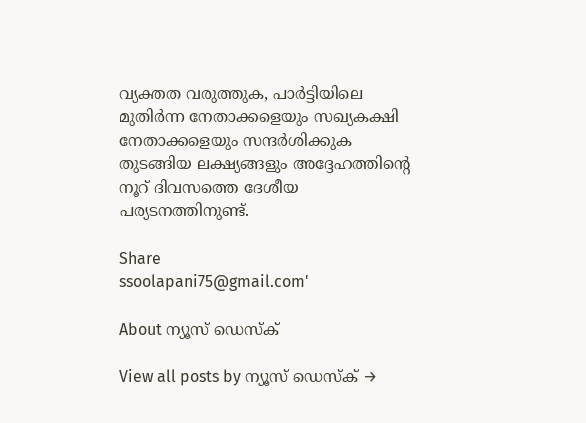വ്യക്തത വരുത്തുക, പാര്‍ട്ടിയിലെ മുതിര്‍ന്ന നേതാക്കളെയും സഖ്യകക്ഷി നേതാക്കളെയും സന്ദര്‍ശിക്കുക തുടങ്ങിയ ലക്ഷ്യങ്ങളും അദ്ദേഹത്തിന്റെ നൂറ് ദിവസത്തെ ദേശീയ പര്യടനത്തിനുണ്ട്.

Share
ssoolapani75@gmail.com'

About ന്യൂസ് ഡെസ്ക്

View all posts by ന്യൂസ് ഡെസ്ക് →